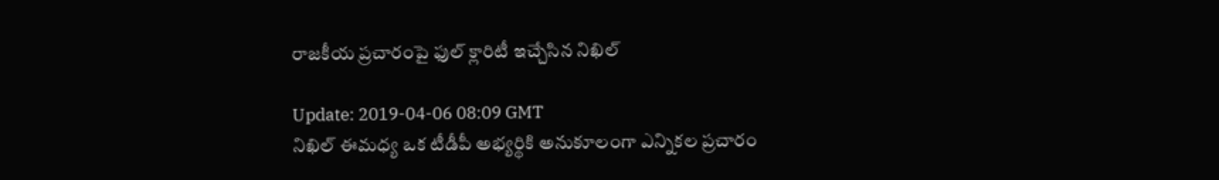రాజకీయ ప్రచారంపై ఫుల్ క్లారిటీ ఇచ్చేసిన నిఖిల్

Update: 2019-04-06 08:09 GMT
నిఖిల్ ఈమధ్య ఒక టీడీపీ అభ్యర్థికి అనుకూలంగా ఎన్నికల ప్రచారం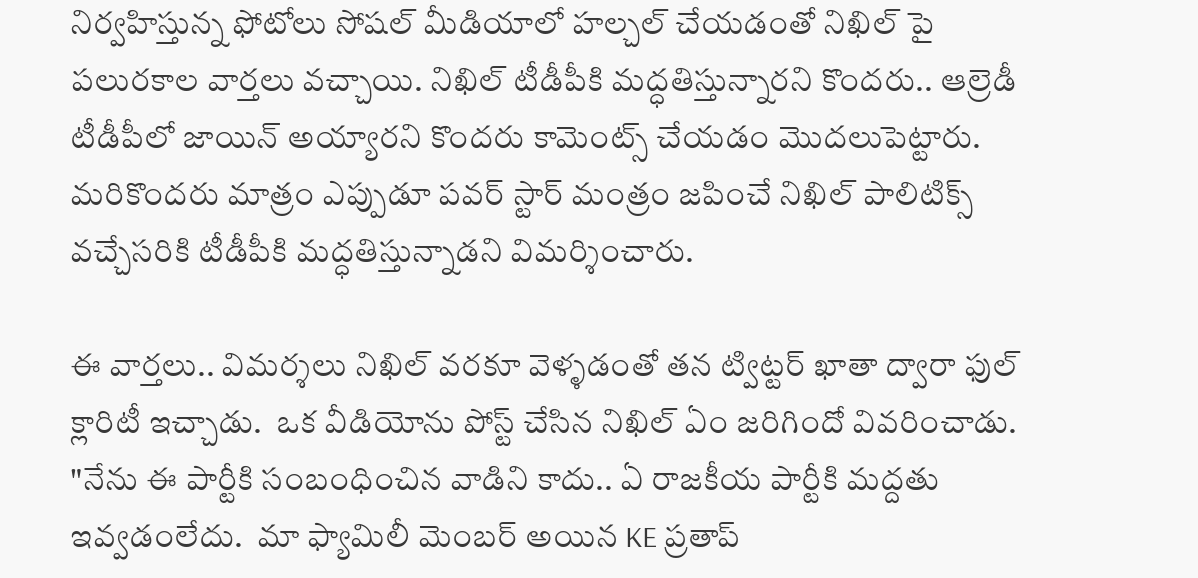నిర్వహిస్తున్న ఫోటోలు సోషల్ మీడియాలో హల్చల్ చేయడంతో నిఖిల్ పై పలురకాల వార్తలు వచ్చాయి. నిఖిల్ టీడీపీకి మద్ధతిస్తున్నారని కొందరు.. ఆల్రెడీ టీడీపీలో జాయిన్ అయ్యారని కొందరు కామెంట్స్ చేయడం మొదలుపెట్టారు. మరికొందరు మాత్రం ఎప్పుడూ పవర్ స్టార్ మంత్రం జపించే నిఖిల్ పాలిటిక్స్ వచ్చేసరికి టీడీపీకి మద్ధతిస్తున్నాడని విమర్శించారు.

ఈ వార్తలు.. విమర్శలు నిఖిల్ వరకూ వెళ్ళడంతో తన ట్విట్టర్ ఖాతా ద్వారా ఫుల్ క్లారిటీ ఇచ్చాడు.  ఒక వీడియోను పోస్ట్ చేసిన నిఖిల్ ఏం జరిగిందో వివరించాడు.  "నేను ఈ పార్టీకి సంబంధించిన వాడిని కాదు.. ఏ రాజకీయ పార్టీకి మద్దతు ఇవ్వడంలేదు.  మా ఫ్యామిలీ మెంబర్ అయిన KE ప్రతాప్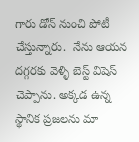గారు డోన్ నుంచి పోటీ చేస్తున్నారు.  నేను ఆయన దగ్గరకు వెళ్ళి బెస్ట్ విషెస్ చెప్పాను. అక్కడ ఉన్న స్థానిక ప్రజలను మా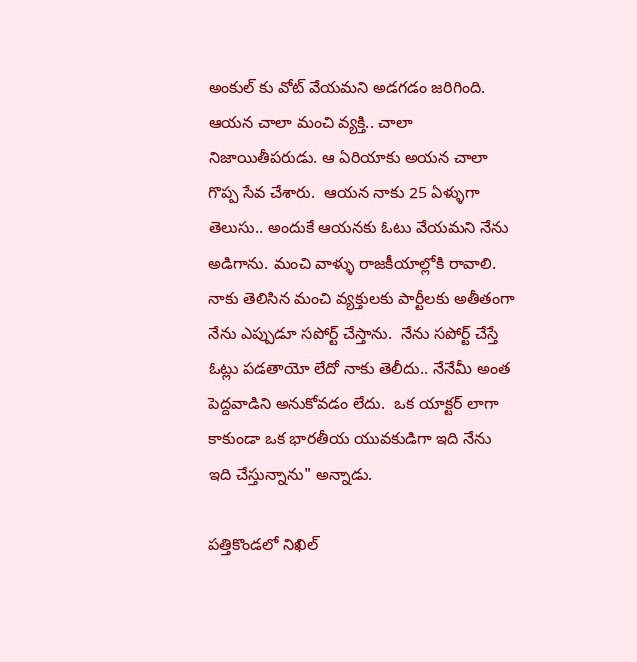అంకుల్ కు వోట్ వేయమని అడగడం జరిగింది.  ఆయన చాలా మంచి వ్యక్తి.. చాలా నిజాయితీపరుడు. ఆ ఏరియాకు అయన చాలా గొప్ప సేవ చేశారు.  ఆయన నాకు 25 ఏళ్ళుగా తెలుసు.. అందుకే ఆయనకు ఓటు వేయమని నేను అడిగాను. మంచి వాళ్ళు రాజకీయాల్లోకి రావాలి.  నాకు తెలిసిన మంచి వ్యక్తులకు పార్టీలకు అతీతంగా నేను ఎప్పుడూ సపోర్ట్ చేస్తాను.  నేను సపోర్ట్ చేస్తే ఓట్లు పడతాయో లేదో నాకు తెలీదు.. నేనేమీ అంత పెద్దవాడిని అనుకోవడం లేదు.  ఒక యాక్టర్ లాగా కాకుండా ఒక భారతీయ యువకుడిగా ఇది నేను ఇది చేస్తున్నాను" అన్నాడు.

పత్తికొండలో నిఖిల్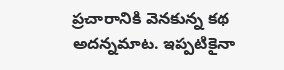ప్రచారానికి వెనకున్న కథ అదన్నమాట. ఇప్పటికైనా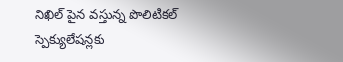నిఖిల్ పైన వస్తున్న పొలిటికల్ స్పెక్యులేషన్లకు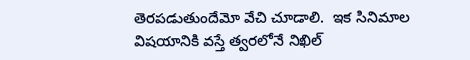తెరపడుతుందేమో వేచి చూడాలి.  ఇక సినిమాల విషయానికి వస్తే త్వరలోనే నిఖిల్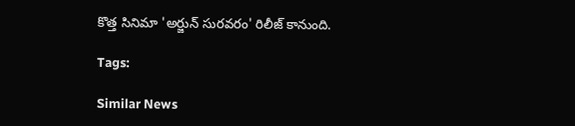కొత్త సినిమా 'అర్జున్ సురవరం' రిలీజ్ కానుంది.

Tags:

Similar News